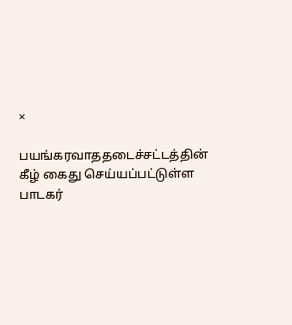×

பயங்கரவாததடைச்சட்டத்தின் கீழ் கைது செய்யப்பட்டுள்ள பாடகர்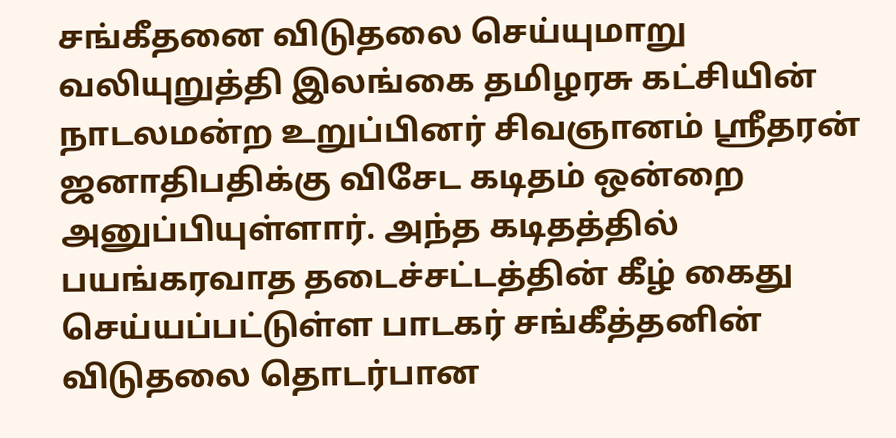சங்கீதனை விடுதலை செய்யுமாறு வலியுறுத்தி இலங்கை தமிழரசு கட்சியின் நாடலமன்ற உறுப்பினர் சிவஞானம் ஸ்ரீதரன் ஜனாதிபதிக்கு விசேட கடிதம் ஒன்றை அனுப்பியுள்ளார். அந்த கடிதத்தில் பயங்கரவாத தடைச்சட்டத்தின் கீழ் கைது செய்யப்பட்டுள்ள பாடகர் சங்கீத்தனின் விடுதலை தொடர்பான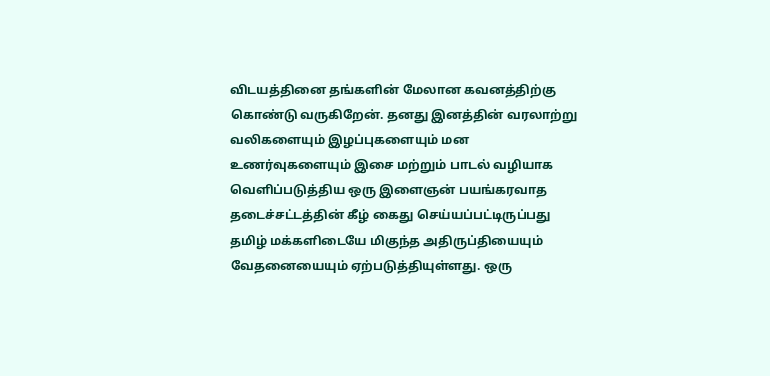விடயத்தினை தங்களின் மேலான கவனத்திற்கு கொண்டு வருகிறேன். தனது இனத்தின் வரலாற்று வலிகளையும் இழப்புகளையும் மன உணர்வுகளையும் இசை மற்றும் பாடல் வழியாக வெளிப்படுத்திய ஒரு இளைஞன் பயங்கரவாத தடைச்சட்டத்தின் கீழ் கைது செய்யப்பட்டிருப்பது தமிழ் மக்களிடையே மிகுந்த அதிருப்தியையும் வேதனையையும் ஏற்படுத்தியுள்ளது. ஒரு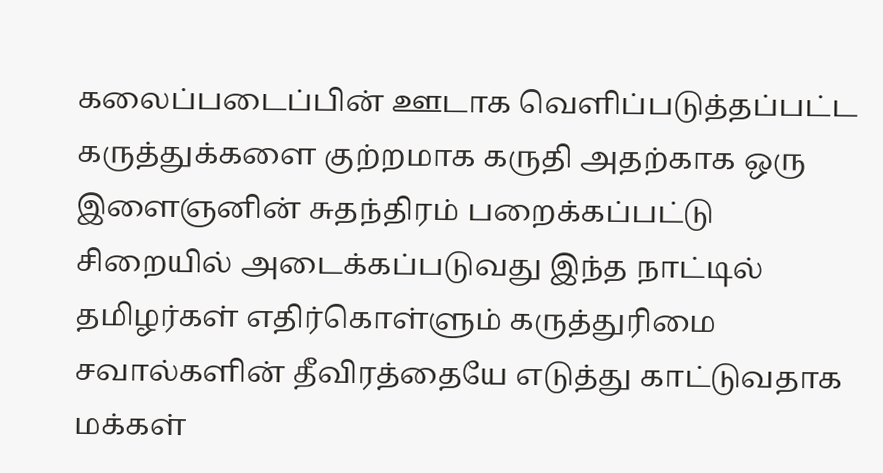கலைப்படைப்பின் ஊடாக வெளிப்படுத்தப்பட்ட கருத்துக்களை குற்றமாக கருதி அதற்காக ஒரு இளைஞனின் சுதந்திரம் பறைக்கப்பட்டு சிறையில் அடைக்கப்படுவது இந்த நாட்டில் தமிழர்கள் எதிர்கொள்ளும் கருத்துரிமை சவால்களின் தீவிரத்தையே எடுத்து காட்டுவதாக மக்கள்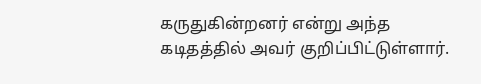கருதுகின்றனர் என்று அந்த கடிதத்தில் அவர் குறிப்பிட்டுள்ளார்.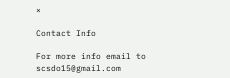×

Contact Info

For more info email to scsdo15@gmail.com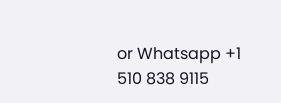or Whatsapp +1 510 838 9115